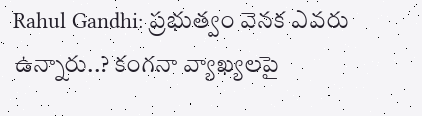Rahul Gandhi: ప్రభుత్వం వెనక ఎవరు ఉన్నారు..? కంగనా వ్యాఖ్యలపై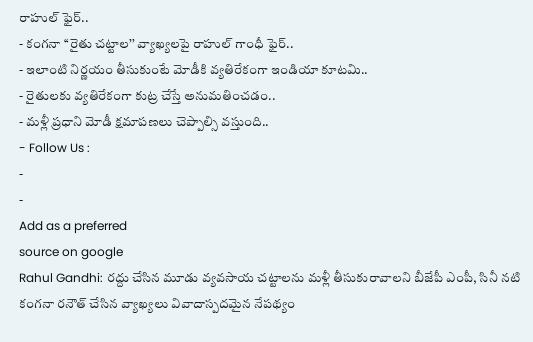రాహుల్ ఫైర్..
- కంగనా ‘‘రైతు చట్టాల’’ వ్యాఖ్యలపై రాహుల్ గాంధీ ఫైర్..
- ఇలాంటి నిర్ణయం తీసుకుంటే మోడీకి వ్యతిరేకంగా ఇండియా కూటమి..
- రైతులకు వ్యతిరేకంగా కుట్ర చేస్తే అనుమతించడం..
- మళ్లీ ప్రధాని మోడీ క్షమాపణలు చెప్పాల్సి వస్తుంది..
- Follow Us :
-
-
Add as a preferred
source on google
Rahul Gandhi: రద్దు చేసిన మూడు వ్యవసాయ చట్టాలను మళ్లీ తీసుకురావాలని బీజేపీ ఎంపీ, సినీ నటి కంగనా రనౌత్ చేసిన వ్యాఖ్యలు వివాదాస్పదమైన నేపథ్యం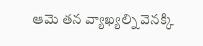ఆమె తన వ్యాఖ్యల్ని వెనక్కి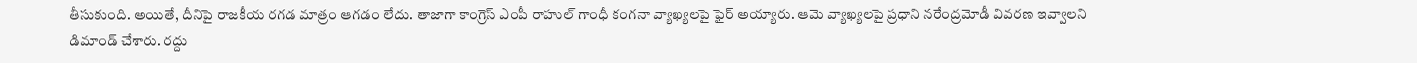తీసుకుంది. అయితే, దీనిపై రాజకీయ రగడ మాత్రం ఆగడం లేదు. తాజాగా కాంగ్రెస్ ఎంపీ రాహుల్ గాంధీ కంగనా వ్యాఖ్యలపై ఫైర్ అయ్యారు. ఆమె వ్యాఖ్యలపై ప్రధాని నరేంద్రమోడీ వివరణ ఇవ్వాలని డిమాండ్ చేశారు. రద్దు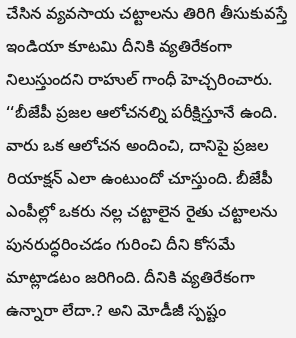చేసిన వ్యవసాయ చట్టాలను తిరిగి తీసుకువస్తే ఇండియా కూటమి దీనికి వ్యతిరేకంగా నిలుస్తుందని రాహుల్ గాంధీ హెచ్చరించారు.
‘‘బీజేపీ ప్రజల ఆలోచనల్ని పరీక్షిస్తూనే ఉంది. వారు ఒక ఆలోచన అందించి, దానిపై ప్రజల రియాక్షన్ ఎలా ఉంటుందో చూస్తుంది. బీజేపీ ఎంపీల్లో ఒకరు నల్ల చట్టాలైన రైతు చట్టాలను పునరుద్ధరించడం గురించి దీని కోసమే మాట్లాడటం జరిగింది. దీనికి వ్యతిరేకంగా ఉన్నారా లేదా.? అని మోడీజీ స్పష్టం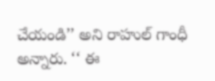చేయండి’’ అని రాహుల్ గాంధీ అన్నారు. ‘‘ ఈ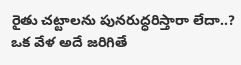రైతు చట్టాలను పునరుద్ధరిస్తారా లేదా..? ఒక వేళ అదే జరిగితే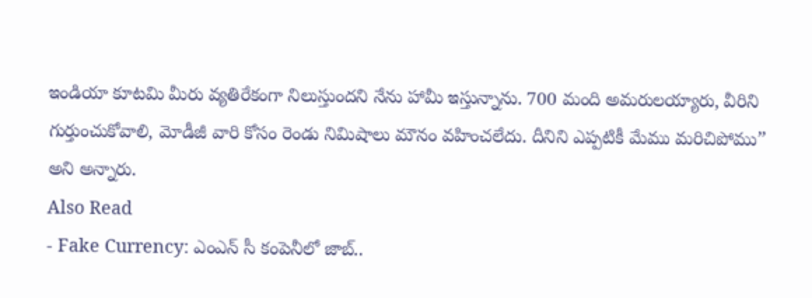ఇండియా కూటమి మీరు వ్యతిరేకంగా నిలుస్తుందని నేను హామీ ఇస్తున్నాను. 700 మంది అమరులయ్యారు, వీరిని గుర్తుంచుకోవాలి, మోడీజీ వారి కోసం రెండు నిమిషాలు మౌనం వహించలేదు. దీనిని ఎప్పటికీ మేము మరిచిపోము’’ అని అన్నారు.
Also Read
- Fake Currency: ఎంఎన్ సీ కంపెనీలో జాబ్..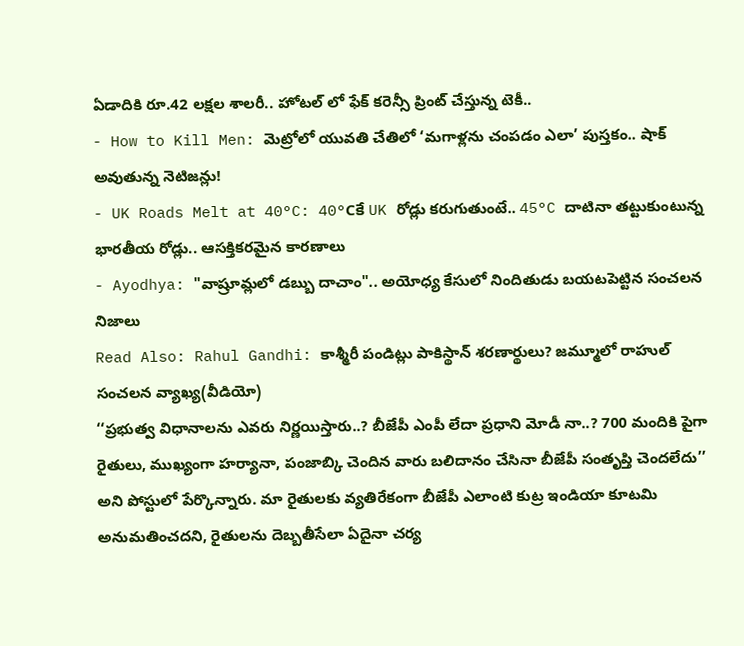ఏడాదికి రూ.42 లక్షల శాలరీ.. హోటల్ లో ఫేక్ కరెన్సీ ప్రింట్ చేస్తున్న టెకీ..
- How to Kill Men: మెట్రోలో యువతి చేతిలో ‘మగాళ్లను చంపడం ఎలా’ పుస్తకం.. షాక్ అవుతున్న నెటిజన్లు!
- UK Roads Melt at 40°C: 40°Cకే UK రోడ్లు కరుగుతుంటే.. 45°C దాటినా తట్టుకుంటున్న భారతీయ రోడ్లు.. ఆసక్తికరమైన కారణాలు
- Ayodhya: "వాష్రూమ్లలో డబ్బు దాచాం".. అయోధ్య కేసులో నిందితుడు బయటపెట్టిన సంచలన నిజాలు
Read Also: Rahul Gandhi: కాశ్మీరీ పండిట్లు పాకిస్థాన్ శరణార్థులు? జమ్మూలో రాహుల్ సంచలన వ్యాఖ్య(వీడియో)
‘‘ప్రభుత్వ విధానాలను ఎవరు నిర్ణయిస్తారు..? బీజేపీ ఎంపీ లేదా ప్రధాని మోడీ నా..? 700 మందికి పైగా రైతులు, ముఖ్యంగా హర్యానా, పంజాబ్కి చెందిన వారు బలిదానం చేసినా బీజేపీ సంతృప్తి చెందలేదు’’ అని పోస్టులో పేర్కొన్నారు. మా రైతులకు వ్యతిరేకంగా బీజేపీ ఎలాంటి కుట్ర ఇండియా కూటమి అనుమతించదని, రైతులను దెబ్బతీసేలా ఏదైనా చర్య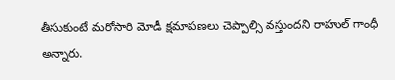తీసుకుంటే మరోసారి మోడీ క్షమాపణలు చెప్పాల్సి వస్తుందని రాహుల్ గాంధీ అన్నారు.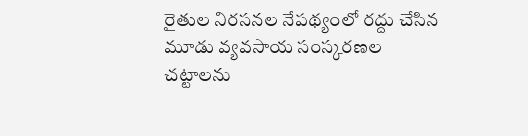రైతుల నిరసనల నేపథ్యంలో రద్దు చేసిన మూడు వ్యవసాయ సంస్కరణల చట్టాలను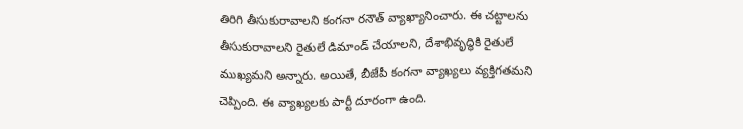తిరిగి తీసుకురావాలని కంగనా రనౌత్ వ్యాఖ్యానించారు. ఈ చట్టాలను తీసుకురావాలని రైతులే డిమాండ్ చేయాలని, దేశాభివృద్ధికి రైతులే ముఖ్యమని అన్నారు. అయితే, బీజేపీ కంగనా వ్యాఖ్యలు వ్యక్తిగతమని చెప్పింది. ఈ వ్యాఖ్యలకు పార్టీ దూరంగా ఉంది.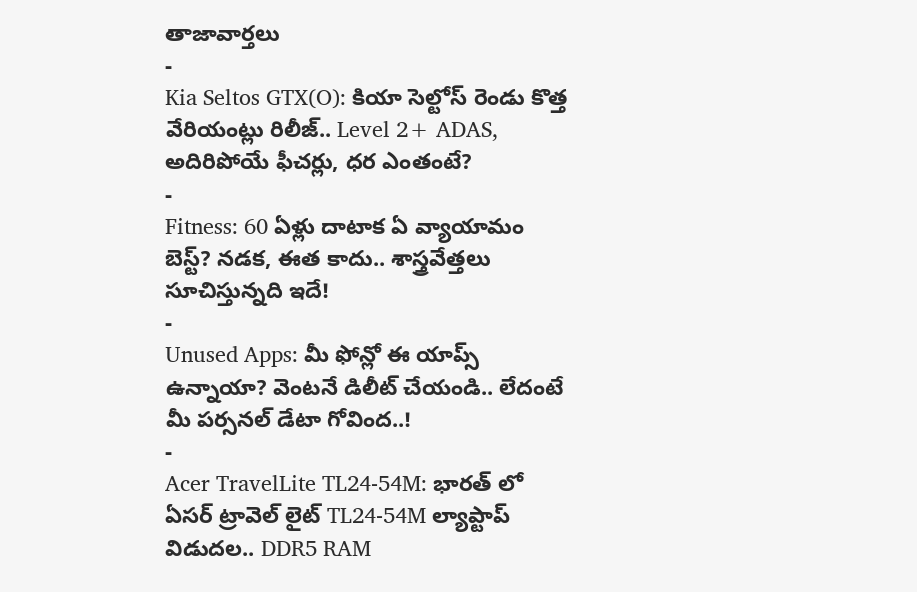తాజావార్తలు
-
Kia Seltos GTX(O): కియా సెల్టోస్ రెండు కొత్త వేరియంట్లు రిలీజ్.. Level 2+ ADAS, అదిరిపోయే ఫీచర్లు, ధర ఎంతంటే?
-
Fitness: 60 ఏళ్లు దాటాక ఏ వ్యాయామం బెస్ట్? నడక, ఈత కాదు.. శాస్త్రవేత్తలు సూచిస్తున్నది ఇదే!
-
Unused Apps: మీ ఫోన్లో ఈ యాప్స్ ఉన్నాయా? వెంటనే డిలీట్ చేయండి.. లేదంటే మీ పర్సనల్ డేటా గోవింద..!
-
Acer TravelLite TL24-54M: భారత్ లో ఏసర్ ట్రావెల్ లైట్ TL24-54M ల్యాప్టాప్ విడుదల.. DDR5 RAM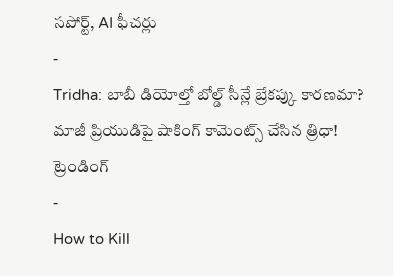సపోర్ట్, AI ఫీచర్లు
-
Tridha: బాబీ డియోల్తో బోల్డ్ సీన్లే బ్రేకప్కు కారణమా? మాజీ ప్రియుడిపై షాకింగ్ కామెంట్స్ చేసిన త్రిధా!
ట్రెండింగ్
-
How to Kill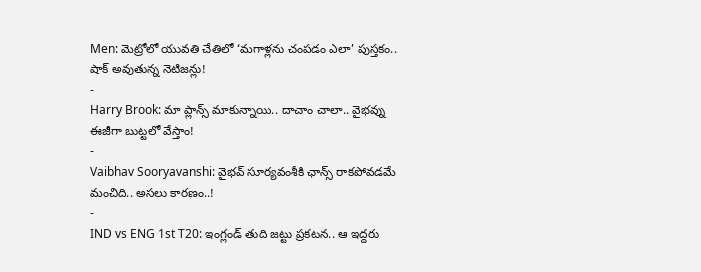Men: మెట్రోలో యువతి చేతిలో ‘మగాళ్లను చంపడం ఎలా’ పుస్తకం.. షాక్ అవుతున్న నెటిజన్లు!
-
Harry Brook: మా ప్లాన్స్ మాకున్నాయి.. దాచాం చాలా.. వైభవ్ను ఈజీగా బుట్టలో వేస్తాం!
-
Vaibhav Sooryavanshi: వైభవ్ సూర్యవంశీకి ఛాన్స్ రాకపోవడమే మంచిది.. అసలు కారణం..!
-
IND vs ENG 1st T20: ఇంగ్లండ్ తుది జట్టు ప్రకటన.. ఆ ఇద్దరు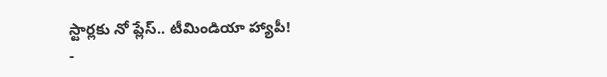స్టార్లకు నో ప్లేస్.. టీమిండియా హ్యాపీ!
-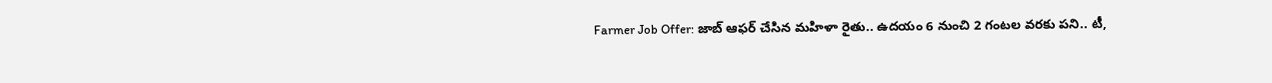Farmer Job Offer: జాబ్ ఆఫర్ చేసిన మహిళా రైతు.. ఉదయం 6 నుంచి 2 గంటల వరకు పని.. టీ,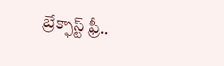బ్రేక్ఫాస్ట్ ఫ్రీ..